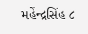મહેંન્દ્રસિંહ ૮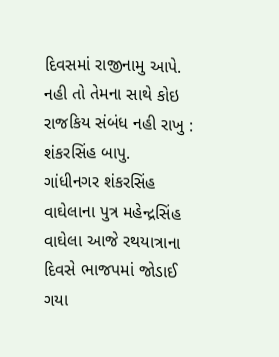દિવસમાં રાજીનામુ આપે. નહી તો તેમના સાથે કોઇ રાજકિય સંબંધ નહી રાખુ : શંકરસિંહ બાપુ.
ગાંધીનગર શંકરસિંહ વાઘેલાના પુત્ર મહેન્દ્રસિંહ વાઘેલા આજે રથયાત્રાના દિવસે ભાજપમાં જોડાઈ ગયા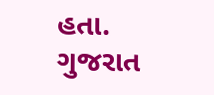હતા. ગુજરાત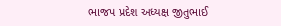ભાજપ પ્રદેશ અધ્યક્ષ જીતુભાઈ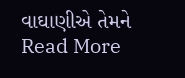વાઘાણીએ તેમને
Read More